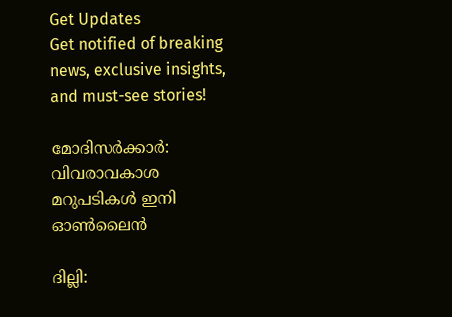Get Updates
Get notified of breaking news, exclusive insights, and must-see stories!

മോദിസര്‍ക്കാര്‍: വിവരാവകാശ മറുപടികള്‍ ഇനി ഓണ്‍ലൈന്‍

ദില്ലി: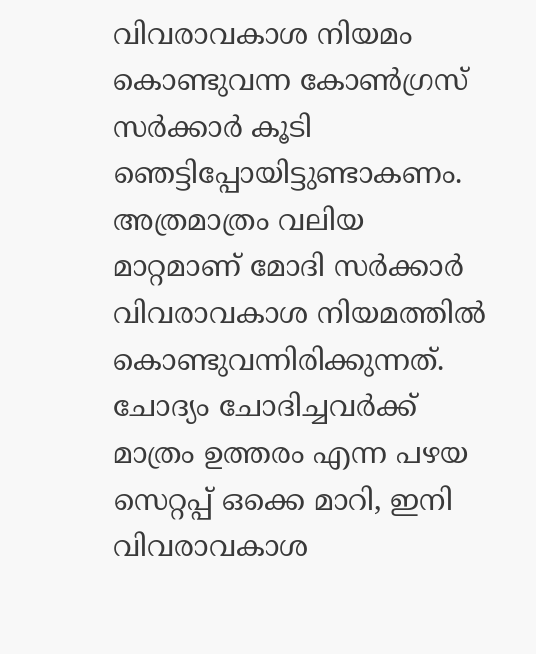വിവരാവകാശ നിയമം കൊണ്ടുവന്ന കോണ്‍ഗ്രസ് സര്‍ക്കാര്‍ കൂടി ഞെട്ടിപ്പോയിട്ടുണ്ടാകണം. അത്രമാത്രം വലിയ മാറ്റമാണ് മോദി സര്‍ക്കാര്‍ വിവരാവകാശ നിയമത്തില്‍ കൊണ്ടുവന്നിരിക്കുന്നത്. ചോദ്യം ചോദിച്ചവര്‍ക്ക് മാത്രം ഉത്തരം എന്ന പഴയ സെറ്റപ്പ് ഒക്കെ മാറി, ഇനി വിവരാവകാശ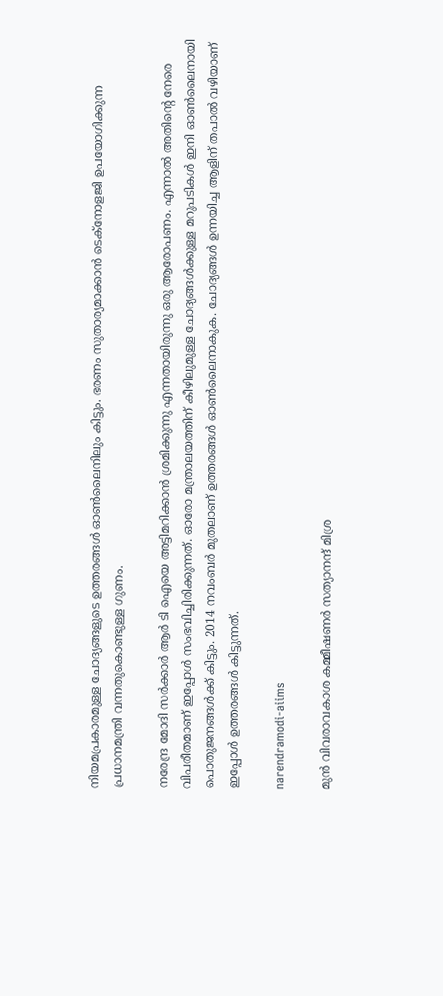നിയമപ്രകാരമുള്ള ചോദ്യങ്ങളുടെ ഉത്തരങ്ങള്‍ ഓണ്‍ലൈനിലും കിട്ടും. ഭരണം സുതാര്യമാക്കാന്‍ ടെക്‌നോളജി ഉപയോഗിക്കുന്ന പ്രധാനമന്ത്രി വന്നതുകൊണ്ടുള്ള ഗുണം.

നരേന്ദ്ര മോദി സര്‍ക്കാര്‍ ആര്‍ ടി ഐയെ അട്ടിമറിക്കാന്‍ ശ്രമിക്കുന്നു എന്നതായിരുന്നു ഒരു ആരോപണം. എന്നാല്‍ അതിന്റെ നേരെ വിപരീതമാണ് ഇപ്പോള്‍ സംഭവിച്ചിരിക്കുന്നത്. ഓരോ മന്ത്രാലയത്തിന് കീഴിലുമുള്ള ചോദ്യങ്ങള്‍ക്കുള്ള മറുപടികള്‍ ഇനി ഓണ്‍ലൈനായി പൊതുജനങ്ങള്‍ക്ക് കിട്ടും. 2014 നവംബര്‍ മുതലാണ് ഉത്തരങ്ങള്‍ ഓണ്‍ലൈനാകുക. ചോദ്യങ്ങള്‍ ഉന്നയിച്ച ആളിന് തപാല്‍ വഴിയാണ് ഇപ്പോള്‍ ഉത്തരങ്ങള്‍ കിട്ടുന്നത്.

narendramodi-aiims

മുന്‍ വിവരാവകാശ കമ്മീഷണര്‍ സത്യാനന്ദ് മിശ്ര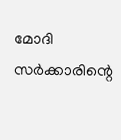മോദി സര്‍ക്കാരിന്റെ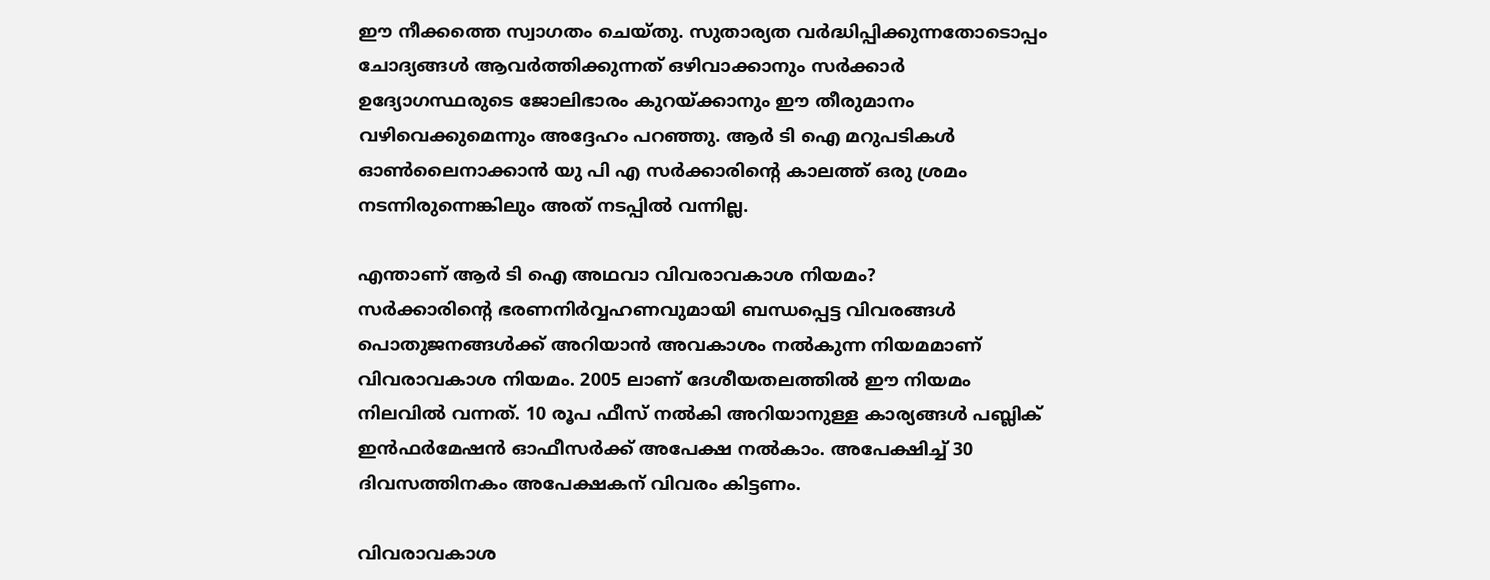ഈ നീക്കത്തെ സ്വാഗതം ചെയ്തു. സുതാര്യത വര്‍ദ്ധിപ്പിക്കുന്നതോടൊപ്പം ചോദ്യങ്ങള്‍ ആവര്‍ത്തിക്കുന്നത് ഒഴിവാക്കാനും സര്‍ക്കാര്‍ ഉദ്യോഗസ്ഥരുടെ ജോലിഭാരം കുറയ്ക്കാനും ഈ തീരുമാനം വഴിവെക്കുമെന്നും അദ്ദേഹം പറഞ്ഞു. ആര്‍ ടി ഐ മറുപടികള്‍ ഓണ്‍ലൈനാക്കാന്‍ യു പി എ സര്‍ക്കാരിന്റെ കാലത്ത് ഒരു ശ്രമം നടന്നിരുന്നെങ്കിലും അത് നടപ്പില്‍ വന്നില്ല.

എന്താണ് ആര്‍ ടി ഐ അഥവാ വിവരാവകാശ നിയമം?
സര്‍ക്കാരിന്റെ ഭരണനിര്‍വ്വഹണവുമായി ബന്ധപ്പെട്ട വിവരങ്ങള്‍ പൊതുജനങ്ങള്‍ക്ക് അറിയാന്‍ അവകാശം നല്‍കുന്ന നിയമമാണ് വിവരാവകാശ നിയമം. 2005 ലാണ് ദേശീയതലത്തില്‍ ഈ നിയമം നിലവില്‍ വന്നത്. 10 രൂപ ഫീസ് നല്‍കി അറിയാനുള്ള കാര്യങ്ങള്‍ പബ്ലിക് ഇന്‍ഫര്‍മേഷന്‍ ഓഫീസര്‍ക്ക് അപേക്ഷ നല്‍കാം. അപേക്ഷിച്ച് 30 ദിവസത്തിനകം അപേക്ഷകന് വിവരം കിട്ടണം.

വിവരാവകാശ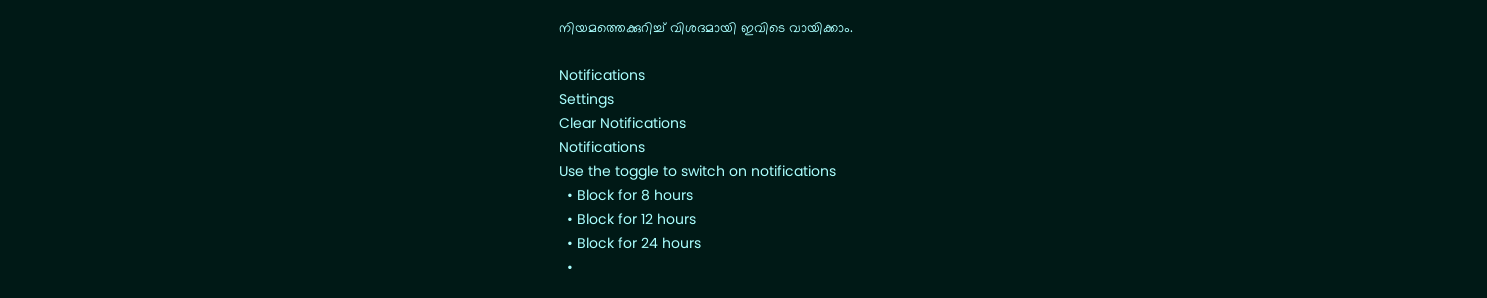നിയമത്തെക്കുറിച്ച് വിശദമായി ഇവിടെ വായിക്കാം.

Notifications
Settings
Clear Notifications
Notifications
Use the toggle to switch on notifications
  • Block for 8 hours
  • Block for 12 hours
  • Block for 24 hours
  •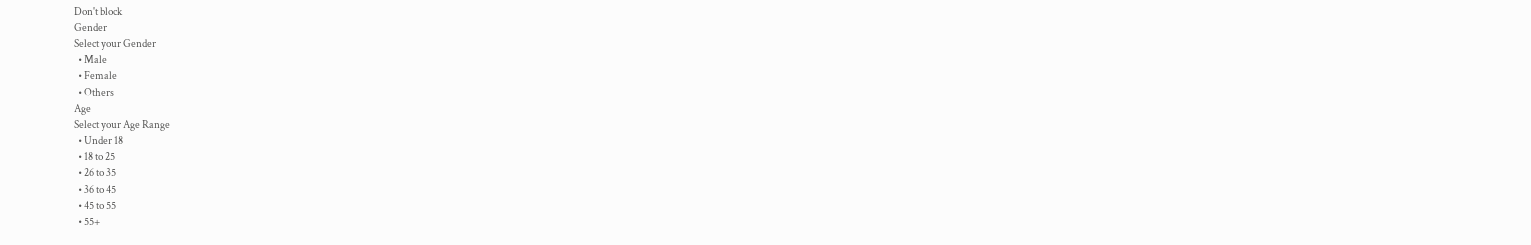Don't block
Gender
Select your Gender
  • Male
  • Female
  • Others
Age
Select your Age Range
  • Under 18
  • 18 to 25
  • 26 to 35
  • 36 to 45
  • 45 to 55
  • 55+